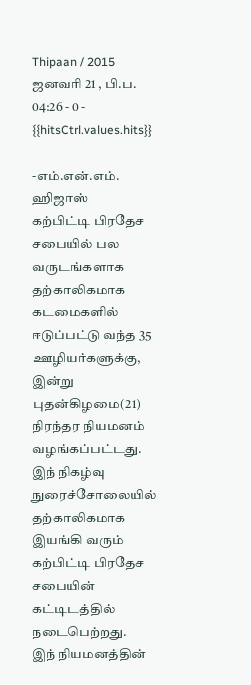Thipaan / 2015 ஜனவரி 21 , பி.ப. 04:26 - 0 - {{hitsCtrl.values.hits}}

-எம்.என்.எம். ஹிஜாஸ்
கற்பிட்டி பிரதேச சபையில் பல வருடங்களாக தற்காலிகமாக கடமைகளில் ஈடுப்பட்டு வந்த 35 ஊழியர்களுக்கு, இன்று புதன்கிழமை(21) நிரந்தர நியமனம் வழங்கப்பட்டது.
இந் நிகழ்வு நுரைச்சோலையில் தற்காலிகமாக இயங்கி வரும் கற்பிட்டி பிரதேச சபையின் கட்டிடத்தில் நடைபெற்றது.
இந் நியமனத்தின்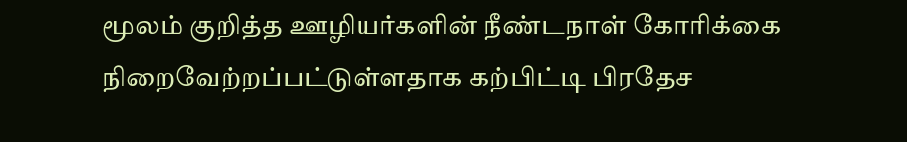மூலம் குறித்த ஊழியர்களின் நீண்டநாள் கோரிக்கை நிறைவேற்றப்பட்டுள்ளதாக கற்பிட்டி பிரதேச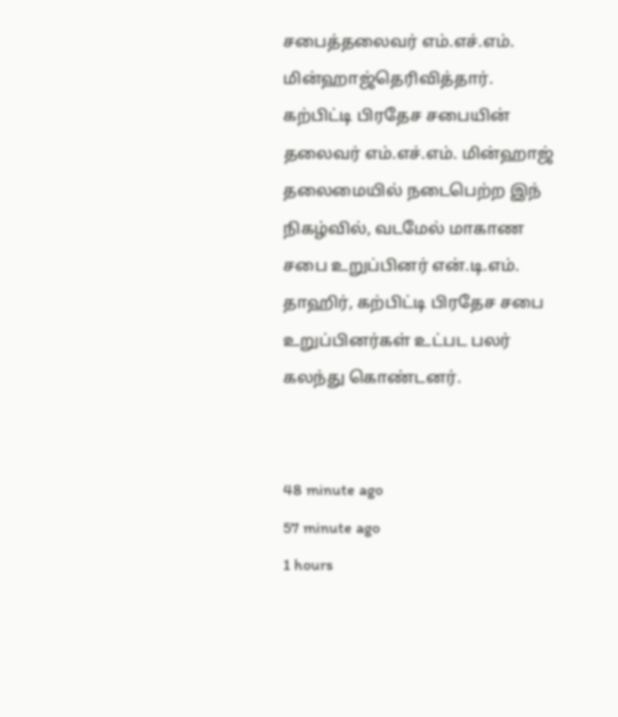சபைத்தலைவர் எம்.எச்.எம். மின்ஹாஜ்தெரிவித்தார்.
கற்பிட்டி பிரதேச சபையின் தலைவர் எம்.எச்.எம். மின்ஹாஜ் தலைமையில் நடைபெற்ற இந் நிகழ்வில், வடமேல் மாகாண சபை உறுப்பினர் என்.டி.எம். தாஹிர், கற்பிட்டி பிரதேச சபை உறுப்பினர்கள் உட்பட பலர் கலந்து கொண்டனர்.


48 minute ago
57 minute ago
1 hours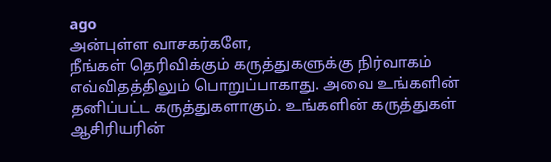ago
அன்புள்ள வாசகர்களே,
நீங்கள் தெரிவிக்கும் கருத்துகளுக்கு நிர்வாகம் எவ்விதத்திலும் பொறுப்பாகாது. அவை உங்களின் தனிப்பட்ட கருத்துகளாகும். உங்களின் கருத்துகள் ஆசிரியரின்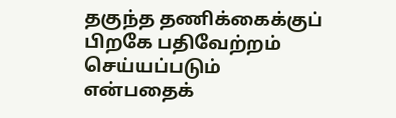தகுந்த தணிக்கைக்குப் பிறகே பதிவேற்றம் செய்யப்படும் என்பதைக்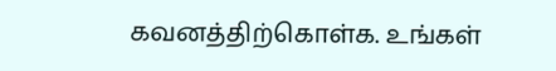கவனத்திற்கொள்க. உங்கள்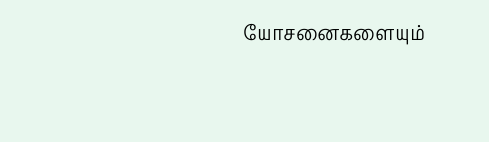யோசனைகளையும்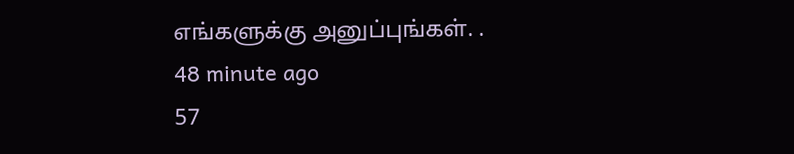எங்களுக்கு அனுப்புங்கள். .
48 minute ago
57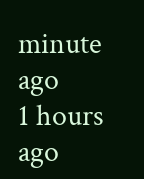minute ago
1 hours ago